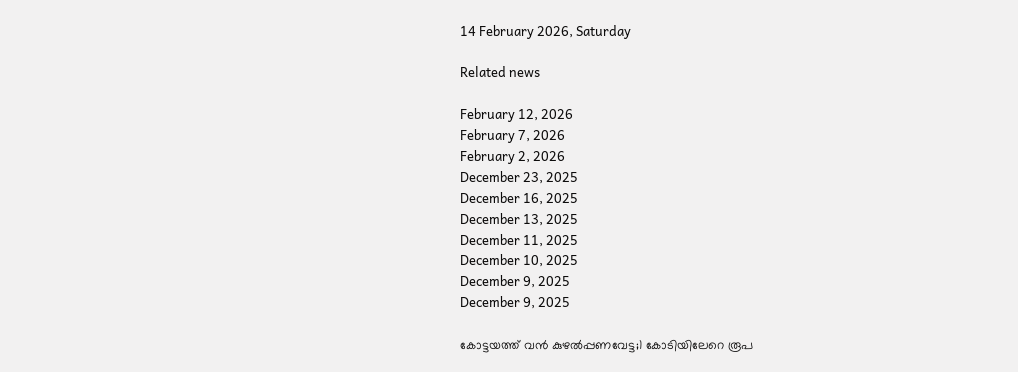14 February 2026, Saturday

Related news

February 12, 2026
February 7, 2026
February 2, 2026
December 23, 2025
December 16, 2025
December 13, 2025
December 11, 2025
December 10, 2025
December 9, 2025
December 9, 2025

കോട്ടയത്ത് വൻ കുഴൽപ്പണവേട്ട;1 കോടിയിലേറെ രൂപ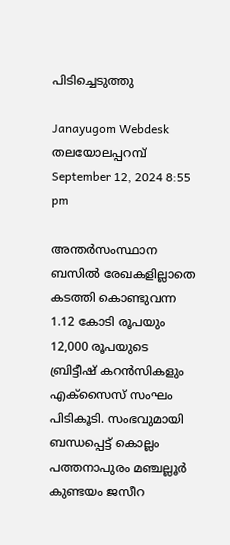പിടിച്ചെടുത്തു

Janayugom Webdesk
തലയോലപ്പറമ്പ്
September 12, 2024 8:55 pm

അന്തര്‍സംസ്ഥാന ബസില്‍ രേഖകളില്ലാതെ കടത്തി കൊണ്ടുവന്ന 1.12 കോടി രൂപയും 12,000 രൂപയുടെ ബ്രിട്ടീഷ് കറന്‍സികളും എക്‌സൈസ് സംഘം പിടികൂടി. സംഭവുമായി ബന്ധപ്പെട്ട് കൊല്ലം പത്തനാപുരം മഞ്ചല്ലൂര്‍ കുണ്ടയം ജസീറ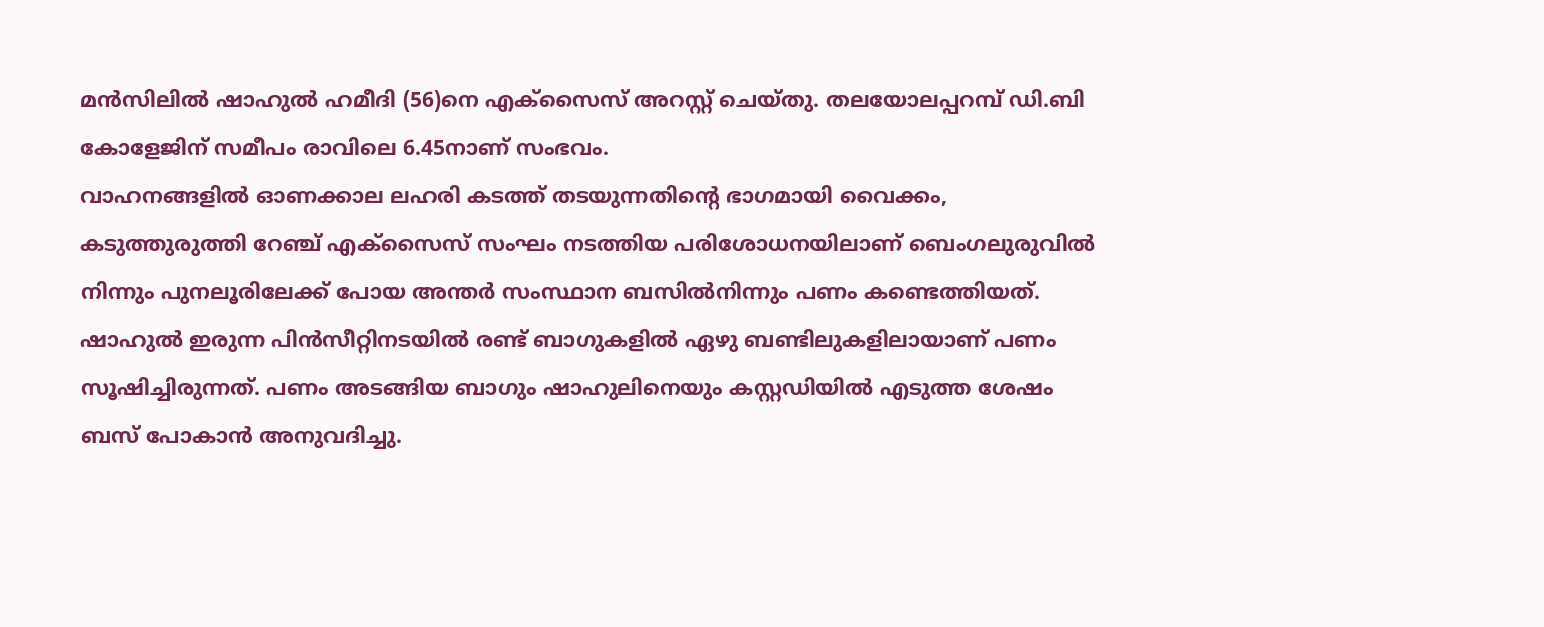മന്‍സിലില്‍ ഷാഹുല്‍ ഹമീദി (56)നെ എക്‌സൈസ് അറസ്റ്റ് ചെയ്തു. തലയോലപ്പറമ്പ് ഡി.ബി കോളേജിന് സമീപം രാവിലെ 6.45നാണ് സംഭവം.
വാഹനങ്ങളില്‍ ഓണക്കാല ലഹരി കടത്ത് തടയുന്നതിന്റെ ഭാഗമായി വൈക്കം, കടുത്തുരുത്തി റേഞ്ച് എക്‌സൈസ് സംഘം നടത്തിയ പരിശോധനയിലാണ് ബെംഗലുരുവില്‍ നിന്നും പുനലൂരിലേക്ക് പോയ അന്തര്‍ സംസ്ഥാന ബസില്‍നിന്നും പണം കണ്ടെത്തിയത്. ഷാഹുല്‍ ഇരുന്ന പിന്‍സീറ്റിനടയില്‍ രണ്ട് ബാഗുകളില്‍ ഏഴു ബണ്ടിലുകളിലായാണ് പണം സൂഷിച്ചിരുന്നത്. പണം അടങ്ങിയ ബാഗും ഷാഹുലിനെയും കസ്റ്റഡിയില്‍ എടുത്ത ശേഷം ബസ് പോകാന്‍ അനുവദിച്ചു.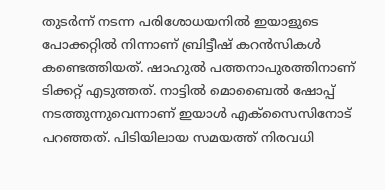തുടര്‍ന്ന് നടന്ന പരിശോധയനില്‍ ഇയാളുടെ പോക്കറ്റില്‍ നിന്നാണ് ബ്രിട്ടീഷ് കറന്‍സികള്‍ കണ്ടെത്തിയത്. ഷാഹുല്‍ പത്തനാപുരത്തിനാണ് ടിക്കറ്റ് എടുത്തത്. നാട്ടില്‍ മൊബൈല്‍ ഷോപ്പ് നടത്തുന്നുവെന്നാണ് ഇയാള്‍ എക്‌സൈസിനോട് പറഞ്ഞത്. പിടിയിലായ സമയത്ത് നിരവധി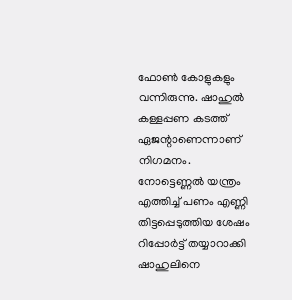ഫോണ്‍ കോളുകളും വന്നിരുന്നു. ഷാഹുല്‍ കള്ളപ്പണ കടത്ത് ഏജന്റാണെന്നാണ് നിഗമനം.
നോട്ടെണ്ണല്‍ യന്ത്രം എത്തിച്ച് പണം എണ്ണി തിട്ടപ്പെടുത്തിയ ശേഷം റിപ്പോര്‍ട്ട് തയ്യാറാക്കി ഷാഹുലിനെ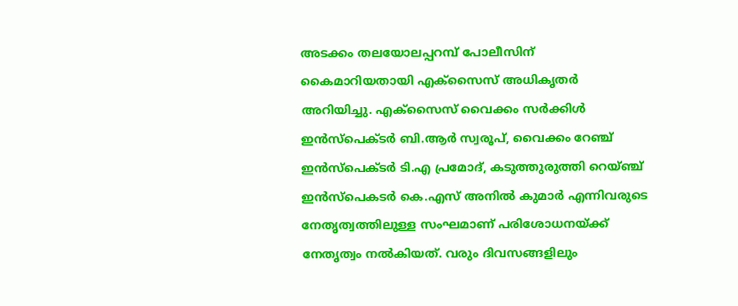അടക്കം തലയോലപ്പറമ്പ് പോലീസിന് കൈമാറിയതായി എക്‌സൈസ് അധികൃതര്‍ അറിയിച്ചു. എക്‌സൈസ് വൈക്കം സര്‍ക്കിള്‍ ഇന്‍സ്‌പെക്ടര്‍ ബി.ആര്‍ സ്വരൂപ്, വൈക്കം റേഞ്ച് ഇന്‍സ്‌പെക്ടര്‍ ടി.എ പ്രമോദ്, കടുത്തുരുത്തി റെയ്ഞ്ച് ഇന്‍സ്‌പെകടര്‍ കെ.എസ് അനില്‍ കുമാര്‍ എന്നിവരുടെ നേതൃത്വത്തിലുള്ള സംഘമാണ് പരിശോധനയ്ക്ക് നേതൃത്വം നല്‍കിയത്. വരും ദിവസങ്ങളിലും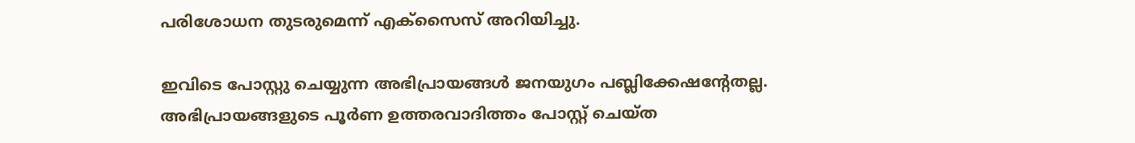പരിശോധന തുടരുമെന്ന് എക്‌സൈസ് അറിയിച്ചു.

ഇവിടെ പോസ്റ്റു ചെയ്യുന്ന അഭിപ്രായങ്ങള്‍ ജനയുഗം പബ്ലിക്കേഷന്റേതല്ല. അഭിപ്രായങ്ങളുടെ പൂര്‍ണ ഉത്തരവാദിത്തം പോസ്റ്റ് ചെയ്ത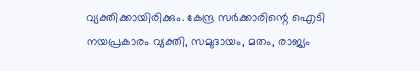വ്യക്തിക്കായിരിക്കും. കേന്ദ്ര സര്‍ക്കാരിന്റെ ഐടി നയപ്രകാരം വ്യക്തി, സമുദായം, മതം, രാജ്യം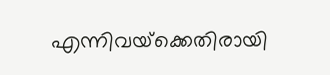എന്നിവയ്‌ക്കെതിരായി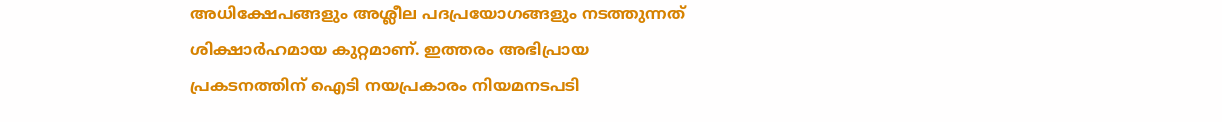അധിക്ഷേപങ്ങളും അശ്ലീല പദപ്രയോഗങ്ങളും നടത്തുന്നത് ശിക്ഷാര്‍ഹമായ കുറ്റമാണ്. ഇത്തരം അഭിപ്രായ പ്രകടനത്തിന് ഐടി നയപ്രകാരം നിയമനടപടി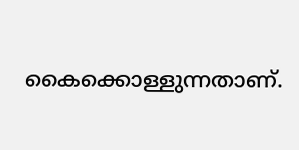കൈക്കൊള്ളുന്നതാണ്.